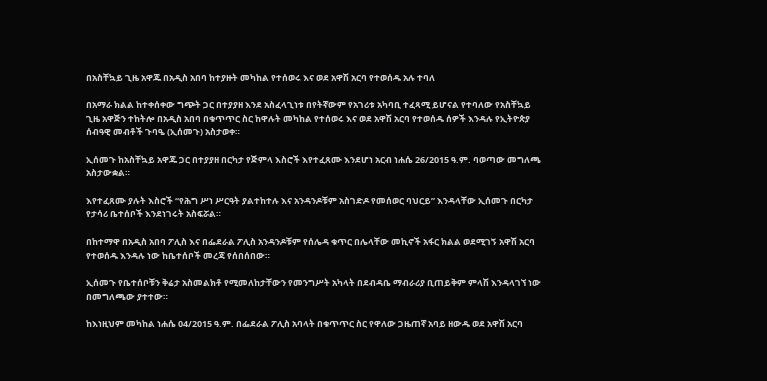በአስቸኳይ ጊዜ አዋጁ በአዲስ አበባ ከተያዙት መካከል የተሰወሩ እና ወደ አዋሽ አርባ የተወሰዱ አሉ ተባለ

በአማራ ክልል ከተቀሰቀው ግጭት ጋር በተያያዘ እንደ አስፈላጊነቱ በየትኛውም የአገሪቱ አካባቢ ተፈጻሚ ይሆናል የተባለው የአስቸኳይ ጊዜ አዋጅን ተከትሎ በአዲስ አበባ በቁጥጥር ስር ከዋሉት መካከል የተሰወሩ እና ወደ አዋሽ አርባ የተወሰዱ ሰዎች እንዳሉ የኢትዮጵያ ሰብዓዊ መብቶች ጉባዔ (ኢሰመጉ) አስታወቀ።

ኢሰመጉ ከአስቸኳይ አዋጁ ጋር በተያያዘ በርካታ የጅምላ እስሮች እየተፈጸሙ እንደሆነ አርብ ነሐሴ 26/2015 ዓ.ም. ባወጣው መግለጫ አስታውቋል።

እየተፈጸሙ ያሉት እስሮች “የሕግ ሥነ ሥርዓት ያልተከተሉ እና አንዳንዶቹም አስገድዶ የመሰወር ባህርይ” እንዳላቸው ኢሰመጉ በርካታ የታሳሪ ቤተሰቦች እንደነገሩት አስፍሯል።

በከተማዋ በአዲስ አበባ ፖሊስ እና በፌደራል ፖሊስ አንዳንዶቹም የሰሌዳ ቁጥር በሌላቸው መኪኖች አፋር ክልል ወደሚገኝ አዋሽ አርባ የተወሰዱ እንዳሉ ነው ከቤተሰቦች መረጃ የሰበሰበው።

ኢሰመጉ የቤተሰቦቹን ቅሬታ አስመልክቶ የሚመለከታቸውን የመንግሥት አካላት በደብዳቤ ማብራሪያ ቢጠይቅም ምላሽ እንዳላገኘ ነው በመግለጫው ያተተው።

ከእነዚህም መካከል ነሐሴ 04/2015 ዓ.ም. በፌደራል ፖሊስ አባላት በቁጥጥር ስር የዋለው ጋዜጠኛ አባይ ዘውዱ ወደ አዋሽ አርባ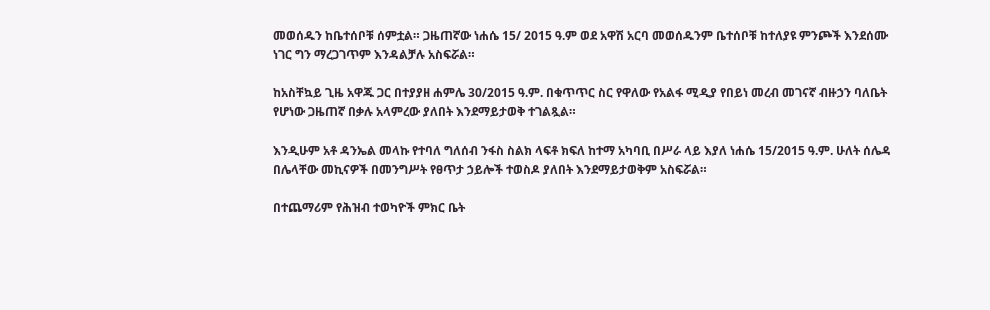መወሰዱን ከቤተሰቦቹ ሰምቷል። ጋዜጠኛው ነሐሴ 15/ 2015 ዓ.ም ወደ አዋሽ አርባ መወሰዱንም ቤተሰቦቹ ከተለያዩ ምንጮች እንደሰሙ ነገር ግን ማረጋገጥም እንዳልቻሉ አስፍሯል።

ከአስቸኳይ ጊዜ አዋጁ ጋር በተያያዘ ሐምሌ 30/2015 ዓ.ም. በቁጥጥር ስር የዋለው የአልፋ ሚዲያ የበይነ መረብ መገናኛ ብዙኃን ባለቤት የሆነው ጋዜጠኛ በቃሉ አላምረው ያለበት እንደማይታወቅ ተገልጿል።

እንዲሁም አቶ ዳንኤል መላኩ የተባለ ግለሰብ ንፋስ ስልክ ላፍቶ ክፍለ ከተማ አካባቢ በሥራ ላይ እያለ ነሐሴ 15/2015 ዓ.ም. ሁለት ሰሌዳ በሌላቸው መኪናዎች በመንግሥት የፀጥታ ኃይሎች ተወስዶ ያለበት እንደማይታወቅም አስፍሯል።

በተጨማሪም የሕዝብ ተወካዮች ምክር ቤት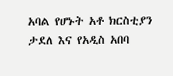አባል የሆኑት አቶ ክርስቲያን ታደለ እና የአዲስ አበባ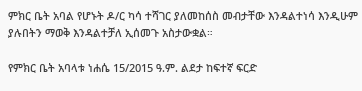ምክር ቤት አባል የሆኑት ዶ/ር ካሳ ተሻገር ያለመከሰስ መብታቸው እንዳልተነሳ እንዲሁም ያሉበትን ማወቅ እንዳልተቻለ ኢሰመጉ አስታውቋል።

የምክር ቤት አባላቱ ነሐሴ 15/2015 ዓ.ም. ልደታ ከፍተኛ ፍርድ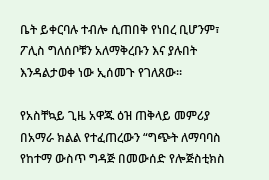ቤት ይቀርባሉ ተብሎ ሲጠበቅ የነበረ ቢሆንም፣ ፖሊስ ግለሰቦቹን አለማቅረቡን እና ያሉበት እንዳልታወቀ ነው ኢሰመጉ የገለጸው።

የአስቸኳይ ጊዜ አዋጁ ዕዝ ጠቅላይ መምሪያ በአማራ ክልል የተፈጠረውን “ግጭት ለማባባስ የከተማ ውስጥ ግዳጅ በመውሰድ የሎጅስቲክስ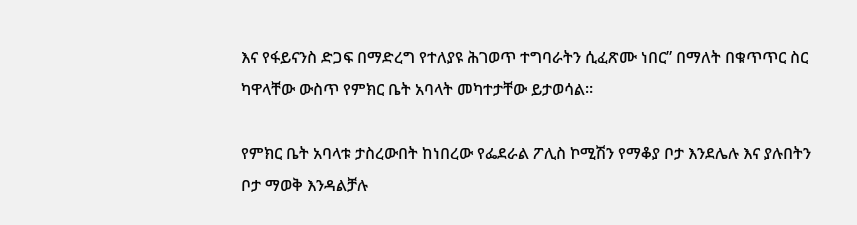እና የፋይናንስ ድጋፍ በማድረግ የተለያዩ ሕገወጥ ተግባራትን ሲፈጽሙ ነበር” በማለት በቁጥጥር ስር ካዋላቸው ውስጥ የምክር ቤት አባላት መካተታቸው ይታወሳል።

የምክር ቤት አባላቱ ታስረውበት ከነበረው የፌደራል ፖሊስ ኮሚሽን የማቆያ ቦታ እንደሌሉ እና ያሉበትን ቦታ ማወቅ እንዳልቻሉ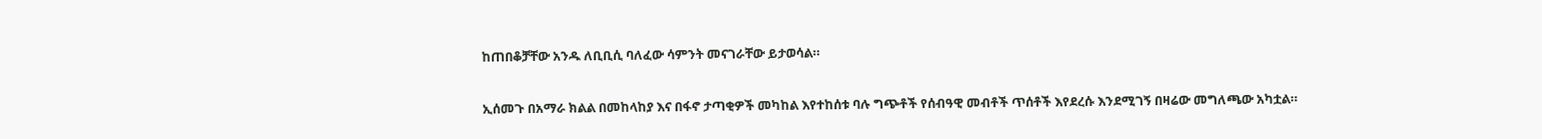ከጠበቆቻቸው አንዱ ለቢቢሲ ባለፈው ሳምንት መናገራቸው ይታወሳል።

ኢሰመጉ በአማራ ክልል በመከላከያ እና በፋኖ ታጣቂዎች መካከል እየተከሰቱ ባሉ ግጭቶች የሰብዓዊ መብቶች ጥሰቶች እየደረሱ እንደሚገኝ በዛሬው መግለጫው አካቷል።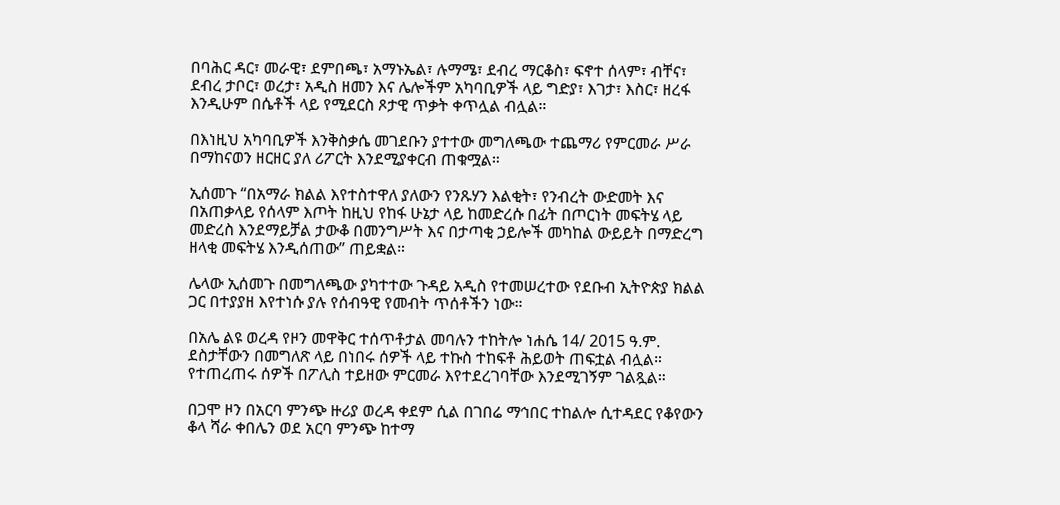በባሕር ዳር፣ መራዊ፣ ደምበጫ፣ አማኑኤል፣ ሉማሜ፣ ደብረ ማርቆስ፣ ፍኖተ ሰላም፣ ብቸና፣ ደብረ ታቦር፣ ወረታ፣ አዲስ ዘመን እና ሌሎችም አካባቢዎች ላይ ግድያ፣ እገታ፣ እስር፣ ዘረፋ እንዲሁም በሴቶች ላይ የሚደርስ ጾታዊ ጥቃት ቀጥሏል ብሏል።

በእነዚህ አካባቢዎች እንቅስቃሴ መገደቡን ያተተው መግለጫው ተጨማሪ የምርመራ ሥራ በማከናወን ዘርዘር ያለ ሪፖርት እንደሚያቀርብ ጠቁሟል።

ኢሰመጉ “በአማራ ክልል እየተስተዋለ ያለውን የንጹሃን እልቂት፣ የንብረት ውድመት እና በአጠቃላይ የሰላም እጦት ከዚህ የከፋ ሁኔታ ላይ ከመድረሱ በፊት በጦርነት መፍትሄ ላይ መድረስ እንደማይቻል ታውቆ በመንግሥት እና በታጣቂ ኃይሎች መካከል ውይይት በማድረግ ዘላቂ መፍትሄ እንዲሰጠው” ጠይቋል።

ሌላው ኢሰመጉ በመግለጫው ያካተተው ጉዳይ አዲስ የተመሠረተው የደቡብ ኢትዮጵያ ክልል ጋር በተያያዘ እየተነሱ ያሉ የሰብዓዊ የመብት ጥሰቶችን ነው።

በአሌ ልዩ ወረዳ የዞን መዋቅር ተሰጥቶታል መባሉን ተከትሎ ነሐሴ 14/ 2015 ዓ.ም. ደስታቸውን በመግለጽ ላይ በነበሩ ሰዎች ላይ ተኩስ ተከፍቶ ሕይወት ጠፍቷል ብሏል። የተጠረጠሩ ሰዎች በፖሊስ ተይዘው ምርመራ እየተደረገባቸው እንደሚገኝም ገልጿል።

በጋሞ ዞን በአርባ ምንጭ ዙሪያ ወረዳ ቀደም ሲል በገበሬ ማኅበር ተከልሎ ሲተዳደር የቆየውን ቆላ ሻራ ቀበሌን ወደ አርባ ምንጭ ከተማ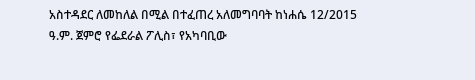አስተዳደር ለመከለል በሚል በተፈጠረ አለመግባባት ከነሐሴ 12/2015 ዓ.ም. ጀምሮ የፌደራል ፖሊስ፣ የአካባቢው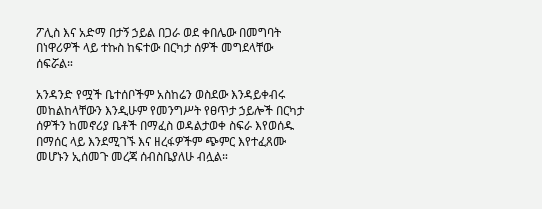ፖሊስ እና አድማ በታኝ ኃይል በጋራ ወደ ቀበሌው በመግባት በነዋሪዎች ላይ ተኩስ ከፍተው በርካታ ሰዎች መግደላቸው ሰፍሯል።

አንዳንድ የሟች ቤተሰቦችም አስከሬን ወስደው እንዳይቀብሩ መከልከላቸውን እንዲሁም የመንግሥት የፀጥታ ኃይሎች በርካታ ሰዎችን ከመኖሪያ ቤቶች በማፈስ ወዳልታወቀ ስፍራ እየወሰዱ በማሰር ላይ እንደሚገኙ እና ዘረፋዎችም ጭምር እየተፈጸሙ መሆኑን ኢሰመጉ መረጃ ሰብስቤያለሁ ብሏል።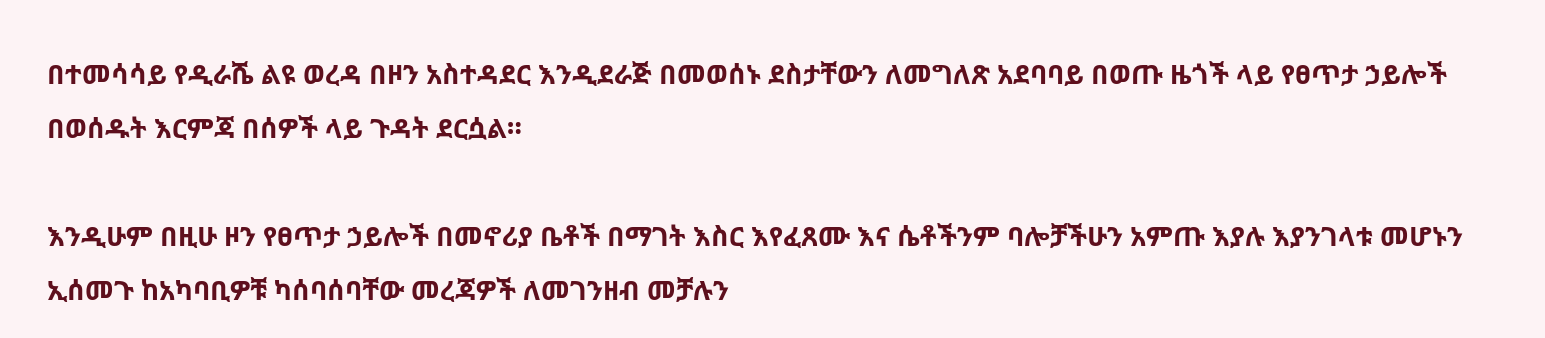በተመሳሳይ የዲራሼ ልዩ ወረዳ በዞን አስተዳደር እንዲደራጅ በመወሰኑ ደስታቸውን ለመግለጽ አደባባይ በወጡ ዜጎች ላይ የፀጥታ ኃይሎች በወሰዱት እርምጃ በሰዎች ላይ ጉዳት ደርሷል።

እንዲሁም በዚሁ ዞን የፀጥታ ኃይሎች በመኖሪያ ቤቶች በማገት እስር እየፈጸሙ እና ሴቶችንም ባሎቻችሁን አምጡ እያሉ እያንገላቱ መሆኑን ኢሰመጉ ከአካባቢዎቹ ካሰባሰባቸው መረጃዎች ለመገንዘብ መቻሉን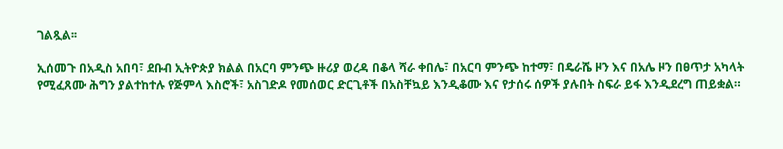ገልጿል፡፡

ኢሰመጉ በአዲስ አበባ፣ ደቡብ ኢትዮጵያ ክልል በአርባ ምንጭ ዙሪያ ወረዳ በቆላ ሻራ ቀበሌ፣ በአርባ ምንጭ ከተማ፣ በዴራሼ ዞን እና በአሌ ዞን በፀጥታ አካላት የሚፈጸሙ ሕግን ያልተከተሉ የጅምላ እስሮች፣ አስገድዶ የመሰወር ድርጊቶች በአስቸኳይ እንዲቆሙ እና የታሰሩ ሰዎች ያሉበት ስፍራ ይፋ እንዲደረግ ጠይቋል።